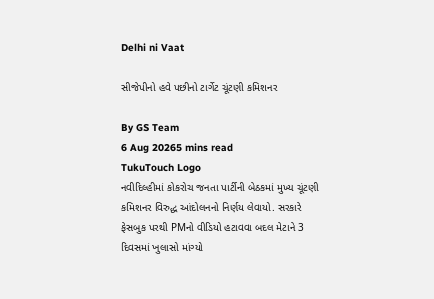Delhi ni Vaat

સીજેપીનો હવે પછીનો ટાર્ગેટ ચૂંટણી કમિશનર

By GS Team
6 Aug 20265 mins read
TukuTouch Logo
નવીદિલ્હીમાં કોકરોચ જનતા પાર્ટીની બેઠકમાં મુખ્ય ચૂંટણી કમિશનર વિરુદ્ધ આંદોલનનો નિર્ણય લેવાયો. સરકારે ફેસબુક પરથી PMનો વીડિયો હટાવવા બદલ મેટાને 3 દિવસમાં ખુલાસો માંગ્યો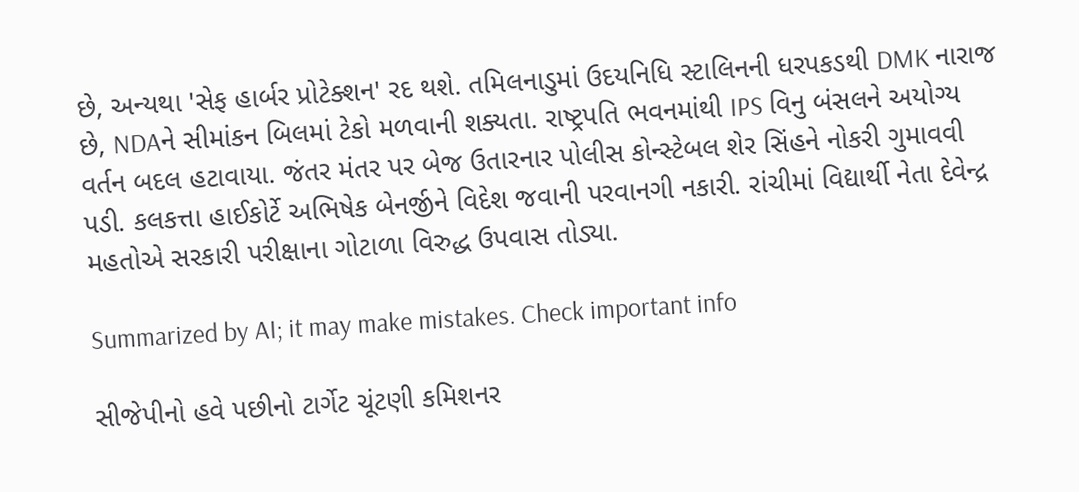છે, અન્યથા 'સેફ હાર્બર પ્રોટેક્શન' રદ થશે. તમિલનાડુમાં ઉદયનિધિ સ્ટાલિનની ધરપકડથી DMK નારાજ છે, NDAને સીમાંકન બિલમાં ટેકો મળવાની શક્યતા. રાષ્ટ્રપતિ ભવનમાંથી IPS વિનુ બંસલને અયોગ્ય વર્તન બદલ હટાવાયા. જંતર મંતર પર બેજ ઉતારનાર પોલીસ કોન્સ્ટેબલ શેર સિંહને નોકરી ગુમાવવી પડી. કલકત્તા હાઈકોર્ટે અભિષેક બેનર્જીને વિદેશ જવાની પરવાનગી નકારી. રાંચીમાં વિદ્યાર્થી નેતા દેવેન્દ્ર મહતોએ સરકારી પરીક્ષાના ગોટાળા વિરુદ્ધ ઉપવાસ તોડ્યા.

Summarized by AI; it may make mistakes. Check important info

સીજેપીનો હવે પછીનો ટાર્ગેટ ચૂંટણી કમિશનર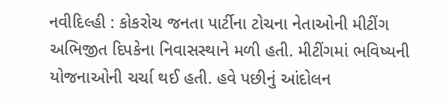નવીદિલ્હી : કોકરોચ જનતા પાર્ટીના ટોચના નેતાઓની મીટીંગ અભિજીત દિપકેના નિવાસસ્થાને મળી હતી. મીટીંગમાં ભવિષ્યની યોજનાઓની ચર્ચા થઈ હતી. હવે પછીનું આંદોલન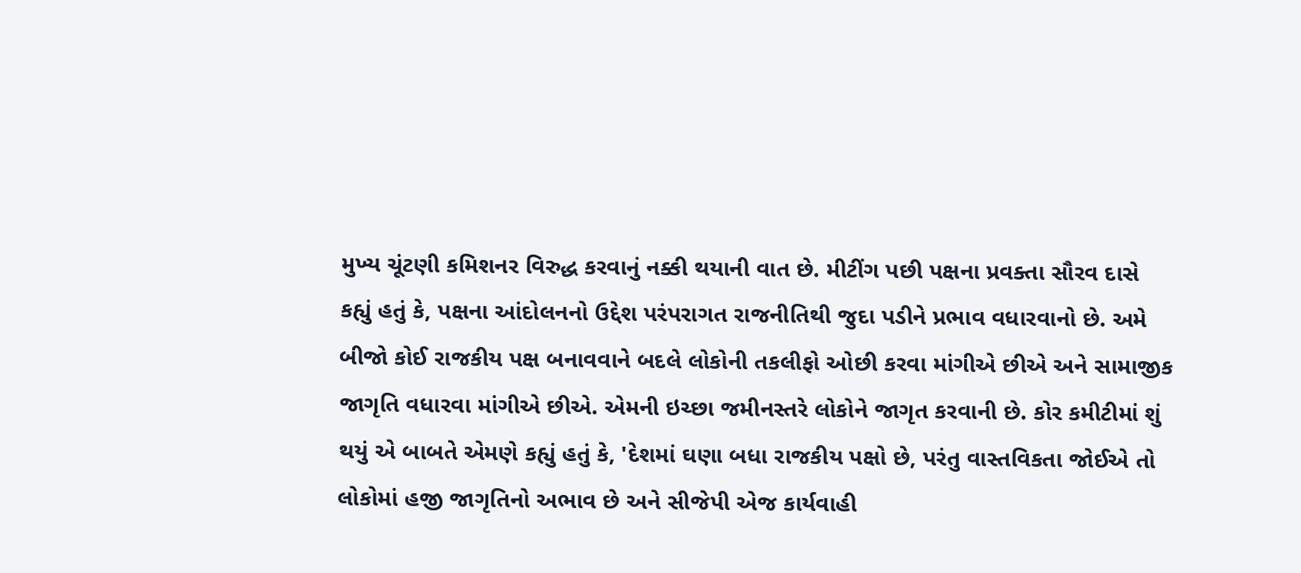મુખ્ય ચૂંટણી કમિશનર વિરુદ્ધ કરવાનું નક્કી થયાની વાત છે. મીટીંગ પછી પક્ષના પ્રવક્તા સૌરવ દાસે કહ્યું હતું કે, પક્ષના આંદોલનનો ઉદ્દેશ પરંપરાગત રાજનીતિથી જુદા પડીને પ્રભાવ વધારવાનો છે. અમે બીજો કોઈ રાજકીય પક્ષ બનાવવાને બદલે લોકોની તકલીફો ઓછી કરવા માંગીએ છીએ અને સામાજીક જાગૃતિ વધારવા માંગીએ છીએ. એમની ઇચ્છા જમીનસ્તરે લોકોને જાગૃત કરવાની છે. કોર કમીટીમાં શું થયું એ બાબતે એમણે કહ્યું હતું કે, 'દેશમાં ઘણા બધા રાજકીય પક્ષો છે, પરંતુ વાસ્તવિકતા જોઈએ તો લોકોમાં હજી જાગૃતિનો અભાવ છે અને સીજેપી એજ કાર્યવાહી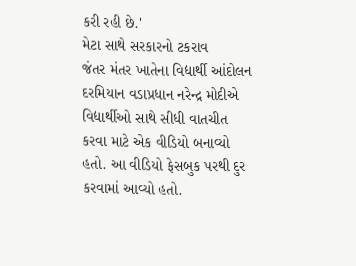કરી રહી છે.'
મેટા સાથે સરકારનો ટકરાવ
જંતર મંતર ખાતેના વિદ્યાર્થી આંદોલન દરમિયાન વડાપ્રધાન નરેન્દ્ર મોદીએ વિદ્યાર્થીઓ સાથે સીધી વાતચીત કરવા માટે એક વીડિયો બનાવ્યો હતો. આ વીડિયો ફેસબુક પરથી દુર કરવામાં આવ્યો હતો.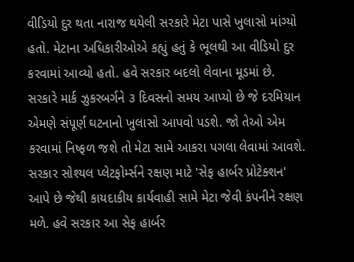વીડિયો દુર થતા નારાજ થયેલી સરકારે મેટા પાસે ખુલાસો માંગ્યો હતો. મેટાના અધિકારીઓએ કહ્યું હતું કે ભૂલથી આ વીડિયો દુર કરવામાં આવ્યો હતો. હવે સરકાર બદલો લેવાના મૂડમાં છે. સરકારે માર્ક ઝુકરબર્ગને ૩ દિવસનો સમય આપ્યો છે જે દરમિયાન એમણે સંપૂર્ણ ઘટનાનો ખુલાસો આપવો પડશે. જો તેઓ એમ કરવામાં નિષ્ફળ જશે તો મેટા સામે આકરા પગલા લેવામાં આવશે. સરકાર સોશ્યલ પ્લેટફોર્મ્સને રક્ષણ માટે 'સેફ હાર્બર પ્રોટેક્શન' આપે છે જેથી કાયદાકીય કાર્યવાહી સામે મેટા જેવી કંપનીને રક્ષણ મળે. હવે સરકાર આ સેફ હાર્બર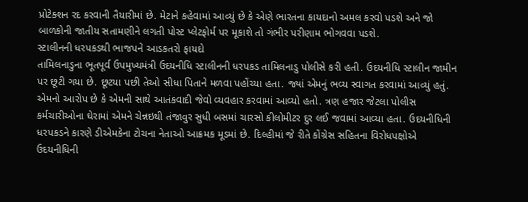પ્રોટેક્શન રદ કરવાની તૈયારીમાં છે. મેટાને કહેવામાં આવ્યું છે કે એણે ભારતના કાયદાનો અમલ કરવો પડશે અને જો બાળકોની જાતીય સતામણીને લગતી પોસ્ટ પ્લેટફોર્મ પર મૂકાશે તો ગંભીર પરીણામ ભોગવવા પડશે.
સ્ટાલીનની ધરપકડથી ભાજપને આડકતરો ફાયદો
તામિલનાડુના ભૂતપૂર્વ ઉપમુખ્યમંત્રી ઉદયનીધિ સ્ટાલીનની ધરપકડ તામિલનાડુ પોલીસે કરી હતી. ઉદયનીધિ સ્ટાલીન જામીન પર છૂટી ગયા છે. છૂટયા પછી તેઓ સીધા પિતાને મળવા પહોંચ્યા હતા. જ્યાં એમનું ભવ્ય સ્વાગત કરવામાં આવ્યું હતું. એમનો આરોપ છે કે એમની સાથે આતંકવાદી જેવો વ્યવહાર કરવામાં આવ્યો હતો. ત્રણ હજાર જેટલા પોલીસ કર્મચારીઓના ઘેરામાં એમને ચેન્નઇથી તંજાવુર સુધી બસમાં ચારસો કીલોમીટર દુર લઈ જવામાં આવ્યા હતા. ઉદયનીધિની ધરપકડને કારણે ડીએમકેના ટોચના નેતાઓ આક્રમક મૂડમાં છે. દિલ્હીમાં જે રીતે કોંગ્રેસ સહિતના વિરોધપક્ષોએ ઉદયનીધિની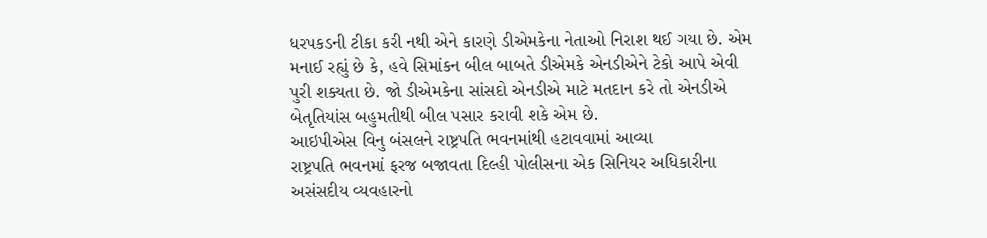ધરપકડની ટીકા કરી નથી એને કારણે ડીએમકેના નેતાઓ નિરાશ થઈ ગયા છે. એમ મનાઈ રહ્યું છે કે, હવે સિમાંકન બીલ બાબતે ડીએમકે એનડીએને ટેકો આપે એવી પુરી શક્યતા છે. જો ડીએમકેના સાંસદો એનડીએ માટે મતદાન કરે તો એનડીએ બેતૃતિયાંસ બહુમતીથી બીલ પસાર કરાવી શકે એમ છે.
આઇપીએસ વિનુ બંસલને રાષ્ટ્રપતિ ભવનમાંથી હટાવવામાં આવ્યા
રાષ્ટ્રપતિ ભવનમાં ફરજ બજાવતા દિલ્હી પોલીસના એક સિનિયર અધિકારીના અસંસદીય વ્યવહારનો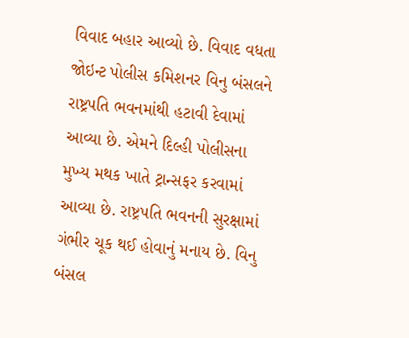વિવાદ બહાર આવ્યો છે. વિવાદ વધતા જોઇન્ટ પોલીસ કમિશનર વિનુ બંસલને રાષ્ટ્રપતિ ભવનમાંથી હટાવી દેવામાં આવ્યા છે. એમને દિલ્હી પોલીસના મુખ્ય મથક ખાતે ટ્રાન્સફર કરવામાં આવ્યા છે. રાષ્ટ્રપતિ ભવનની સુરક્ષામાં ગંભીર ચૂક થઈ હોવાનું મનાય છે. વિનુ બંસલ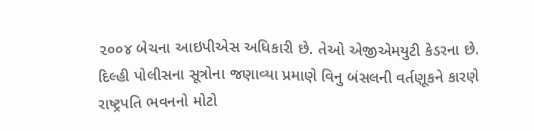૨૦૦૪ બેચના આઇપીએસ અધિકારી છે. તેઓ એજીએમયુટી કેડરના છે. દિલ્હી પોલીસના સૂત્રોના જણાવ્યા પ્રમાણે વિનુ બંસલની વર્તણૂકને કારણે રાષ્ટ્રપતિ ભવનનો મોટો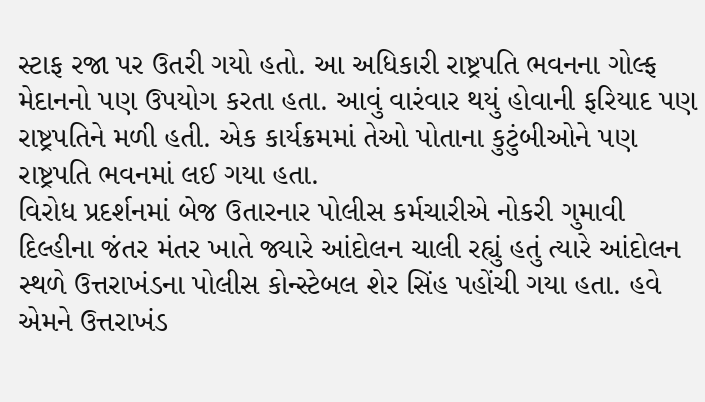સ્ટાફ રજા પર ઉતરી ગયો હતો. આ અધિકારી રાષ્ટ્રપતિ ભવનના ગોલ્ફ મેદાનનો પણ ઉપયોગ કરતા હતા. આવું વારંવાર થયું હોવાની ફરિયાદ પણ રાષ્ટ્રપતિને મળી હતી. એક કાર્યક્રમમાં તેઓ પોતાના કુટુંબીઓને પણ રાષ્ટ્રપતિ ભવનમાં લઈ ગયા હતા.
વિરોધ પ્રદર્શનમાં બેજ ઉતારનાર પોલીસ કર્મચારીએ નોકરી ગુમાવી
દિલ્હીના જંતર મંતર ખાતે જ્યારે આંદોલન ચાલી રહ્યું હતું ત્યારે આંદોલન સ્થળે ઉત્તરાખંડના પોલીસ કોન્સ્ટેબલ શેર સિંહ પહોંચી ગયા હતા. હવે એમને ઉત્તરાખંડ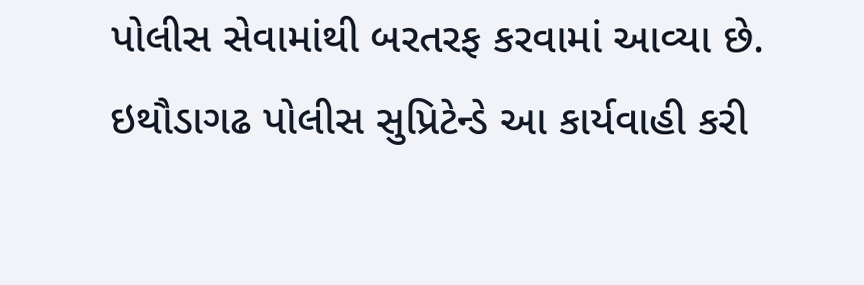પોલીસ સેવામાંથી બરતરફ કરવામાં આવ્યા છે. ઇથૌડાગઢ પોલીસ સુપ્રિટેન્ડે આ કાર્યવાહી કરી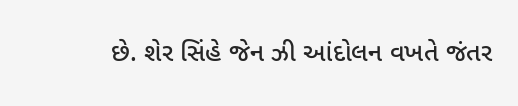છે. શેર સિંહે જેન ઝી આંદોલન વખતે જંતર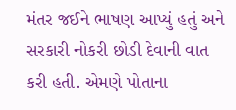મંતર જઈને ભાષણ આપ્યું હતું અને સરકારી નોકરી છોડી દેવાની વાત કરી હતી. એમણે પોતાના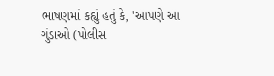ભાષણમાં કહ્યું હતું કે, 'આપણે આ ગુંડાઓ (પોલીસ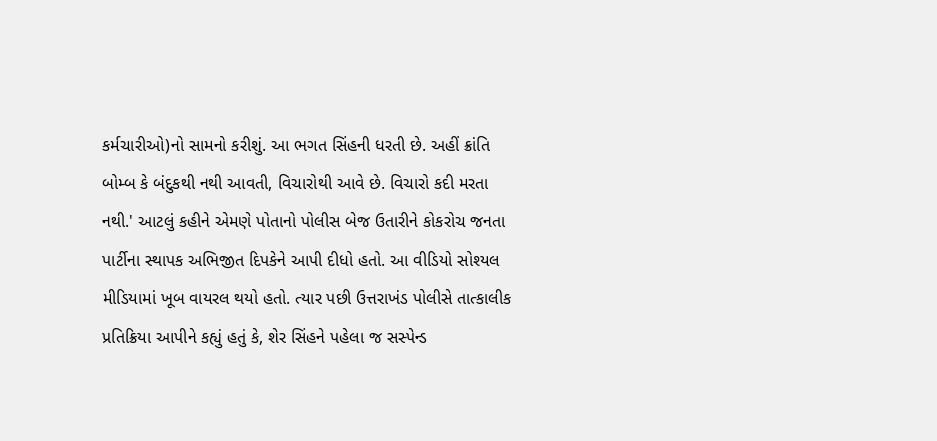કર્મચારીઓ)નો સામનો કરીશું. આ ભગત સિંહની ધરતી છે. અહીં ક્રાંતિ બોમ્બ કે બંદુકથી નથી આવતી, વિચારોથી આવે છે. વિચારો કદી મરતા નથી.' આટલું કહીને એમણે પોતાનો પોલીસ બેજ ઉતારીને કોકરોચ જનતા પાર્ટીના સ્થાપક અભિજીત દિપકેને આપી દીધો હતો. આ વીડિયો સોશ્યલ મીડિયામાં ખૂબ વાયરલ થયો હતો. ત્યાર પછી ઉત્તરાખંડ પોલીસે તાત્કાલીક પ્રતિક્રિયા આપીને કહ્યું હતું કે, શેર સિંહને પહેલા જ સસ્પેન્ડ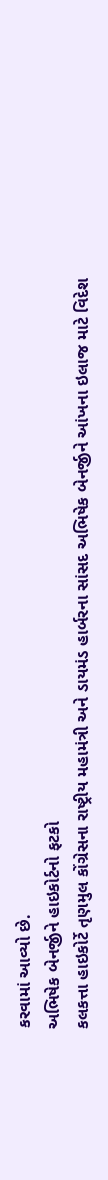કરવામાં આવ્યો છે.
અભિષેક બેનર્જીને હાઇકોર્ટનો ફટકો
કલકત્તા હાઇકોર્ટે તૃણમુલ કોંગ્રેસના રાષ્ટ્રીય મહામંત્રી અને ડાયમંડ હાર્બરના સાંસદ અભિષેક બેનર્જીને આંખના ઇલાજ માટે વિદેશ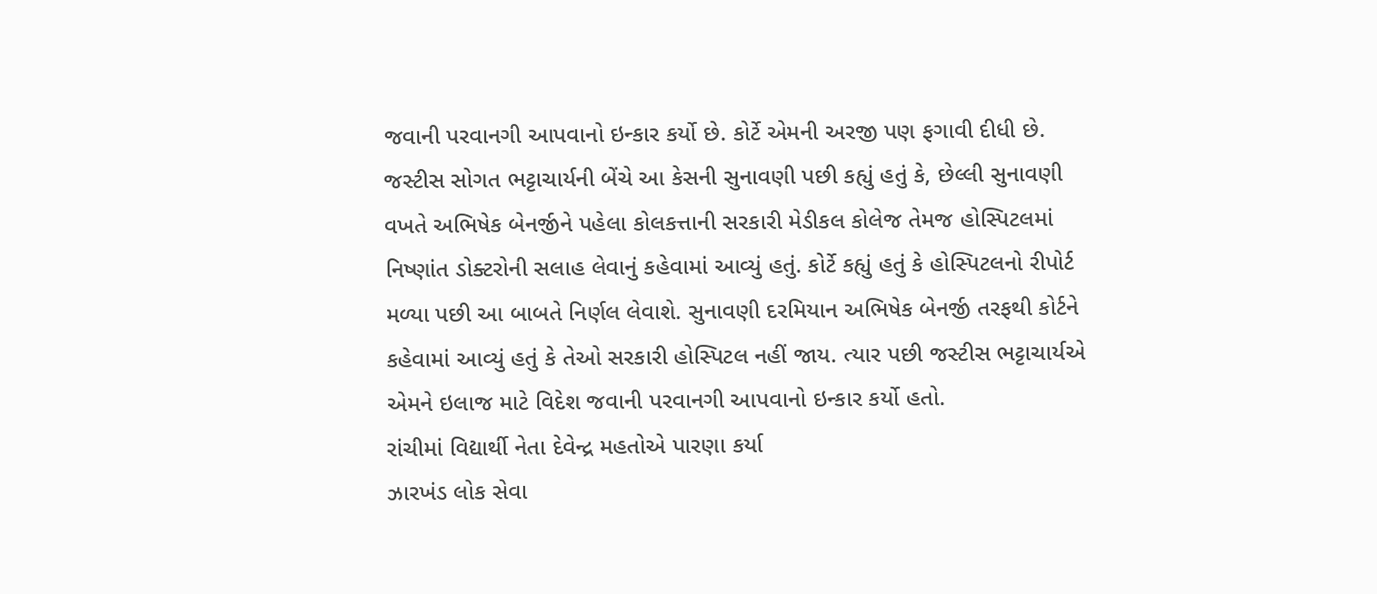જવાની પરવાનગી આપવાનો ઇન્કાર કર્યો છે. કોર્ટે એમની અરજી પણ ફગાવી દીધી છે. જસ્ટીસ સોગત ભટ્ટાચાર્યની બેંચે આ કેસની સુનાવણી પછી કહ્યું હતું કે, છેલ્લી સુનાવણી વખતે અભિષેક બેનર્જીને પહેલા કોલકત્તાની સરકારી મેડીકલ કોલેજ તેમજ હોસ્પિટલમાં નિષ્ણાંત ડોક્ટરોની સલાહ લેવાનું કહેવામાં આવ્યું હતું. કોર્ટે કહ્યું હતું કે હોસ્પિટલનો રીપોર્ટ મળ્યા પછી આ બાબતે નિર્ણલ લેવાશે. સુનાવણી દરમિયાન અભિષેક બેનર્જી તરફથી કોર્ટને કહેવામાં આવ્યું હતું કે તેઓ સરકારી હોસ્પિટલ નહીં જાય. ત્યાર પછી જસ્ટીસ ભટ્ટાચાર્યએ એમને ઇલાજ માટે વિદેશ જવાની પરવાનગી આપવાનો ઇન્કાર કર્યો હતો.
રાંચીમાં વિદ્યાર્થી નેતા દેવેન્દ્ર મહતોએ પારણા કર્યા
ઝારખંડ લોક સેવા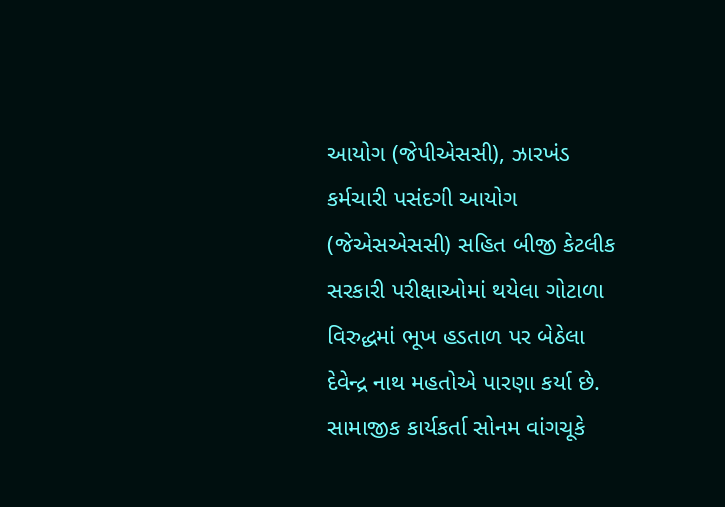આયોગ (જેપીએસસી), ઝારખંડ કર્મચારી પસંદગી આયોગ (જેએસએસસી) સહિત બીજી કેટલીક સરકારી પરીક્ષાઓમાં થયેલા ગોટાળા વિરુદ્ધમાં ભૂખ હડતાળ પર બેઠેલા દેવેન્દ્ર નાથ મહતોએ પારણા કર્યા છે. સામાજીક કાર્યકર્તા સોનમ વાંગચૂકે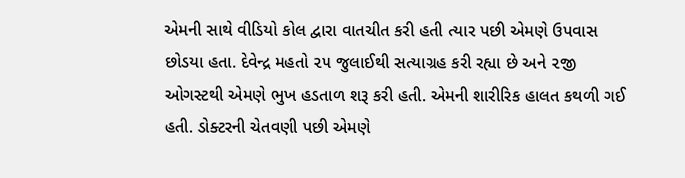એમની સાથે વીડિયો કોલ દ્વારા વાતચીત કરી હતી ત્યાર પછી એમણે ઉપવાસ છોડયા હતા. દેવેન્દ્ર મહતો ૨૫ જુલાઈથી સત્યાગ્રહ કરી રહ્યા છે અને ૨જી ઓગસ્ટથી એમણે ભુખ હડતાળ શરૂ કરી હતી. એમની શારીરિક હાલત કથળી ગઈ હતી. ડોક્ટરની ચેતવણી પછી એમણે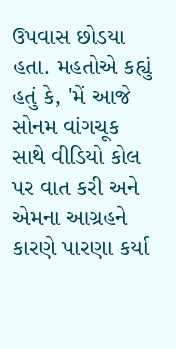ઉપવાસ છોડયા હતા. મહતોએ કહ્યું હતું કે, 'મેં આજે સોનમ વાંગચૂક સાથે વીડિયો કોલ પર વાત કરી અને એમના આગ્રહને કારણે પારણા કર્યા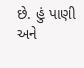છે. હું પાણી અને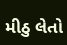મીઠુ લેતો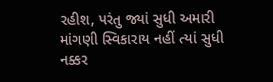રહીશ, પરંતુ જ્યાં સુધી અમારી માંગણી સ્વિકારાય નહીં ત્યાં સુધી નક્કર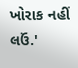ખોરાક નહીં લઉં.'